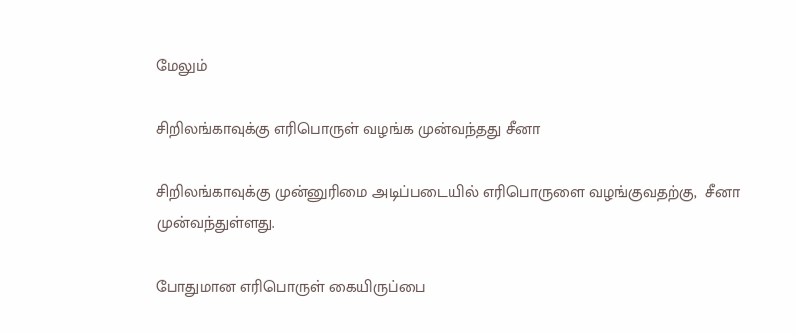மேலும்

சிறிலங்காவுக்கு எரிபொருள் வழங்க முன்வந்தது சீனா

சிறிலங்காவுக்கு முன்னுரிமை அடிப்படையில் எரிபொருளை வழங்குவதற்கு,  சீனா முன்வந்துள்ளது.

போதுமான எரிபொருள் கையிருப்பை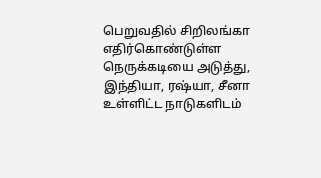பெறுவதில் சிறிலங்கா எதிர்கொண்டுள்ள நெருக்கடியை அடுத்து, இந்தியா, ரஷ்யா, சீனா உள்ளிட்ட நாடுகளிடம்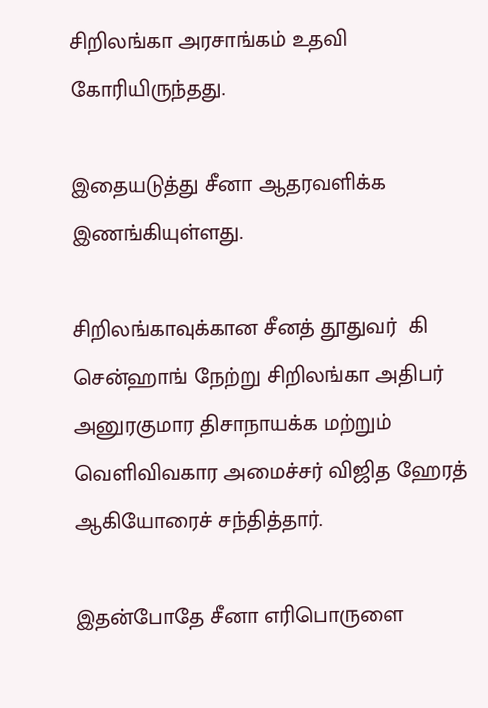சிறிலங்கா அரசாங்கம் உதவி கோரியிருந்தது.

இதையடுத்து சீனா ஆதரவளிக்க இணங்கியுள்ளது.

சிறிலங்காவுக்கான சீனத் தூதுவர்  கி சென்ஹாங் நேற்று சிறிலங்கா அதிபர் அனுரகுமார திசாநாயக்க மற்றும் வெளிவிவகார அமைச்சர் விஜித ஹேரத் ஆகியோரைச் சந்தித்தார்.

இதன்போதே சீனா எரிபொருளை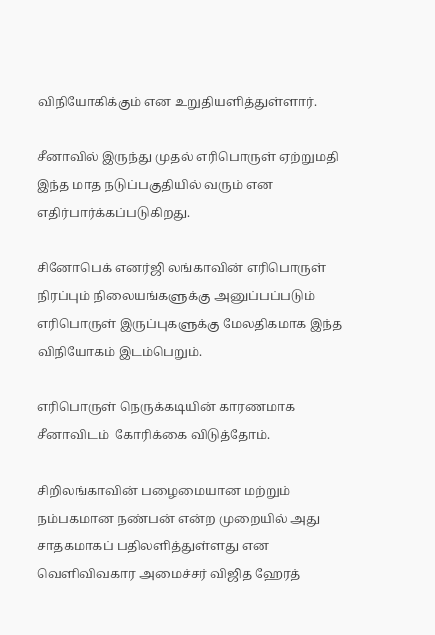விநியோகிக்கும் என உறுதியளித்துள்ளார்.

சீனாவில் இருந்து முதல் எரிபொருள் ஏற்றுமதி இந்த மாத நடுப்பகுதியில் வரும் என எதிர்பார்க்கப்படுகிறது.

சினோபெக் எனர்ஜி லங்காவின் எரிபொருள் நிரப்பும் நிலையங்களுக்கு அனுப்பப்படும் எரிபொருள் இருப்புகளுக்கு மேலதிகமாக இந்த விநியோகம் இடம்பெறும்.

எரிபொருள் நெருக்கடியின் காரணமாக சீனாவிடம்  கோரிக்கை விடுத்தோம்.

சிறிலங்காவின் பழைமையான மற்றும் நம்பகமான நண்பன் என்ற முறையில் அது சாதகமாகப் பதிலளித்துள்ளது என வெளிவிவகார அமைச்சர் விஜித ஹேரத்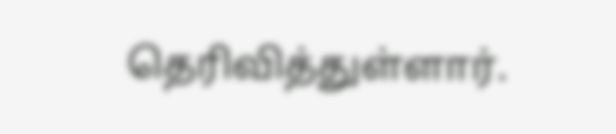தெரிவித்துள்ளார்.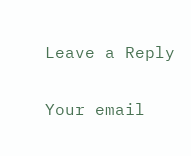Leave a Reply

Your email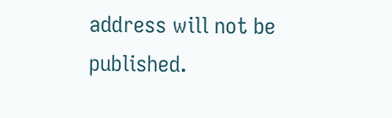address will not be published.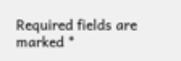Required fields are marked *